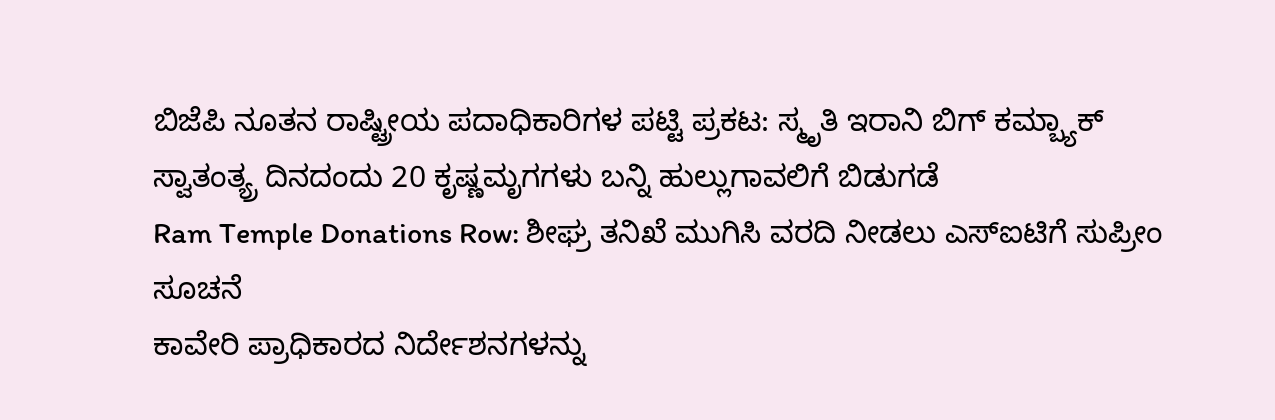ಬಿಜೆಪಿ ನೂತನ ರಾಷ್ಟ್ರೀಯ ಪದಾಧಿಕಾರಿಗಳ ಪಟ್ಟಿ ಪ್ರಕಟ: ಸ್ಮೃತಿ ಇರಾನಿ ಬಿಗ್ ಕಮ್ಬ್ಯಾಕ್
ಸ್ವಾತಂತ್ಯ್ರ ದಿನದಂದು 20 ಕೃಷ್ಣಮೃಗಗಳು ಬನ್ನಿ ಹುಲ್ಲುಗಾವಲಿಗೆ ಬಿಡುಗಡೆ
Ram Temple Donations Row: ಶೀಘ್ರ ತನಿಖೆ ಮುಗಿಸಿ ವರದಿ ನೀಡಲು ಎಸ್ಐಟಿಗೆ ಸುಪ್ರೀಂ ಸೂಚನೆ
ಕಾವೇರಿ ಪ್ರಾಧಿಕಾರದ ನಿರ್ದೇಶನಗಳನ್ನು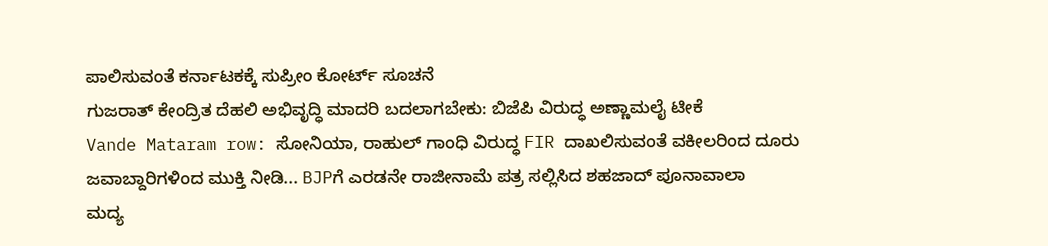ಪಾಲಿಸುವಂತೆ ಕರ್ನಾಟಕಕ್ಕೆ ಸುಪ್ರೀಂ ಕೋರ್ಟ್ ಸೂಚನೆ
ಗುಜರಾತ್ ಕೇಂದ್ರಿತ ದೆಹಲಿ ಅಭಿವೃದ್ಧಿ ಮಾದರಿ ಬದಲಾಗಬೇಕು: ಬಿಜೆಪಿ ವಿರುದ್ಧ ಅಣ್ಣಾಮಲೈ ಟೀಕೆ
Vande Mataram row: ಸೋನಿಯಾ, ರಾಹುಲ್ ಗಾಂಧಿ ವಿರುದ್ಧ FIR ದಾಖಲಿಸುವಂತೆ ವಕೀಲರಿಂದ ದೂರು
ಜವಾಬ್ದಾರಿಗಳಿಂದ ಮುಕ್ತಿ ನೀಡಿ... BJPಗೆ ಎರಡನೇ ರಾಜೀನಾಮೆ ಪತ್ರ ಸಲ್ಲಿಸಿದ ಶಹಜಾದ್ ಪೂನಾವಾಲಾ
ಮದ್ಯ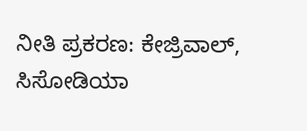ನೀತಿ ಪ್ರಕರಣ: ಕೇಜ್ರಿವಾಲ್, ಸಿಸೋಡಿಯಾ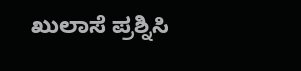ಖುಲಾಸೆ ಪ್ರಶ್ನಿಸಿ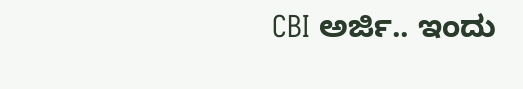CBI ಅರ್ಜಿ.. ಇಂದು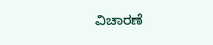ವಿಚಾರಣೆ